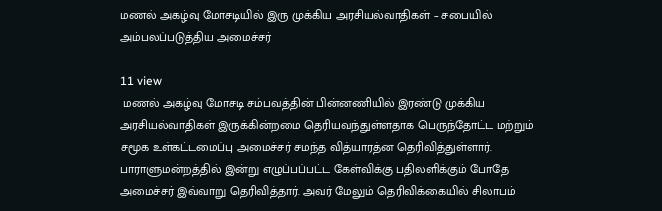மணல் அகழ்வு மோசடியில் இரு முக்கிய அரசியல்வாதிகள் – சபையில் அம்பலப்படுத்திய அமைச்சர்

11 view
 மணல் அகழ்வு மோசடி சம்பவத்தின் பின்னணியில் இரண்டு முக்கிய அரசியல்வாதிகள் இருக்கின்றமை தெரியவந்துள்ளதாக பெருந்தோட்ட மற்றும் சமூக உள்கட்டமைப்பு அமைச்சர் சமந்த வித்யாரத்ன தெரிவித்துள்ளார். பாராளுமன்றத்தில் இன்று எழுப்பப்பட்ட கேள்விக்கு பதிலளிக்கும் போதே அமைச்சர் இவ்வாறு தெரிவித்தார். அவர் மேலும் தெரிவிக்கையில் சிலாபம்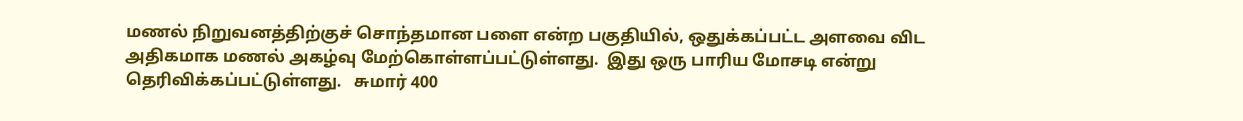மணல் நிறுவனத்திற்குச் சொந்தமான பளை என்ற பகுதியில், ஒதுக்கப்பட்ட அளவை விட அதிகமாக மணல் அகழ்வு மேற்கொள்ளப்பட்டுள்ளது.  இது ஒரு பாரிய மோசடி என்று தெரிவிக்கப்பட்டுள்ளது.   சுமார் 400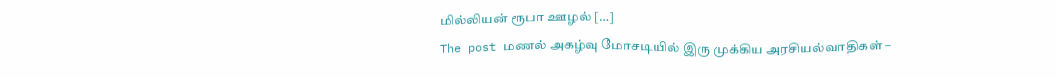மில்லியன் ரூபா ஊழல் […]
The post மணல் அகழ்வு மோசடியில் இரு முக்கிய அரசியல்வாதிகள் –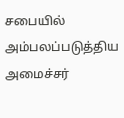சபையில் அம்பலப்படுத்திய அமைச்சர்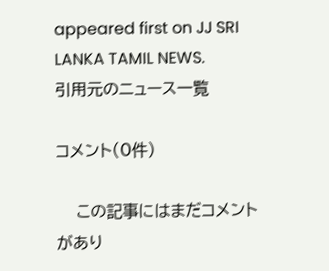appeared first on JJ SRI LANKA TAMIL NEWS.
引用元のニュース一覧

コメント(0件)

    この記事にはまだコメントがあり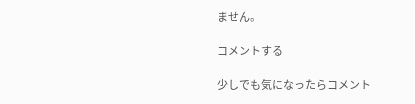ません。

コメントする

少しでも気になったらコメント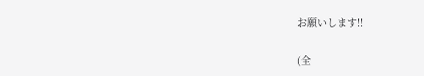お願いします!!

(全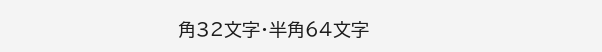角32文字・半角64文字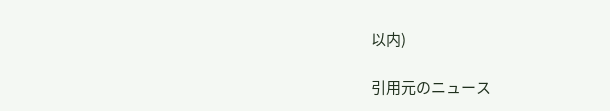以内)

引用元のニュース